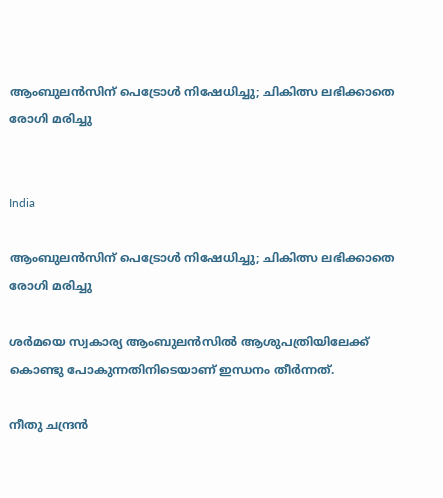ആംബുലൻസിന് പെട്രോൾ നിഷേധിച്ചു; ചികിത്സ ലഭിക്കാതെ രോഗി മരിച്ചു


India

ആംബുലൻസിന് പെട്രോൾ നിഷേധിച്ചു; ചികിത്സ ലഭിക്കാതെ രോഗി മരിച്ചു

ശർമയെ സ്വകാര്യ ആംബുലൻസിൽ ആശുപത്രിയിലേക്ക് കൊണ്ടു പോകുന്നതിനിടെയാണ് ഇന്ധനം തീർന്നത്.

നീതു ചന്ദ്രൻ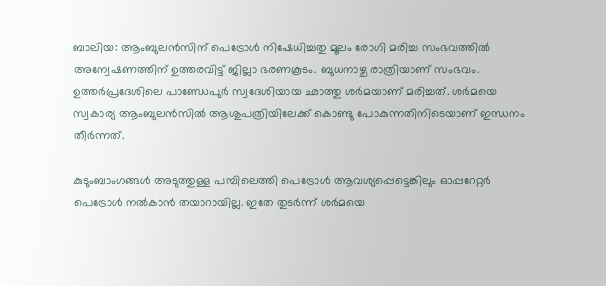ബാലിയ: ആംബുലൻസിന് പെട്രോൾ നിഷേധിച്ചതു മൂലം രോഗി മരിച്ച സംഭവത്തിൽ അന്വേഷണത്തിന് ഉത്തരവിട്ട് ജില്ലാ ഭരണകൂടം. ബുധനാഴ്ച രാത്രിയാണ് സംഭവം. ഉത്തർപ്രദേശിലെ പാണ്ഡേപുർ സ്വദേശിയായ ഛാത്തു ശർമയാണ് മരിച്ചത്. ശർമയെ സ്വകാര്യ ആംബുലൻസിൽ ആശുപത്രിയിലേക്ക് കൊണ്ടു പോകുന്നതിനിടെയാണ് ഇന്ധനം തീർന്നത്.

കുടുംബാംഗങ്ങൾ അടുത്തുള്ള പമ്പിലെത്തി പെട്രോൾ ആവശ്യപ്പെട്ടെങ്കിലും ഓപ്പറേറ്റർ പെട്രോൾ നൽകാൻ തയാറായില്ല. ഇതേ തുടർന്ന് ശർമയെ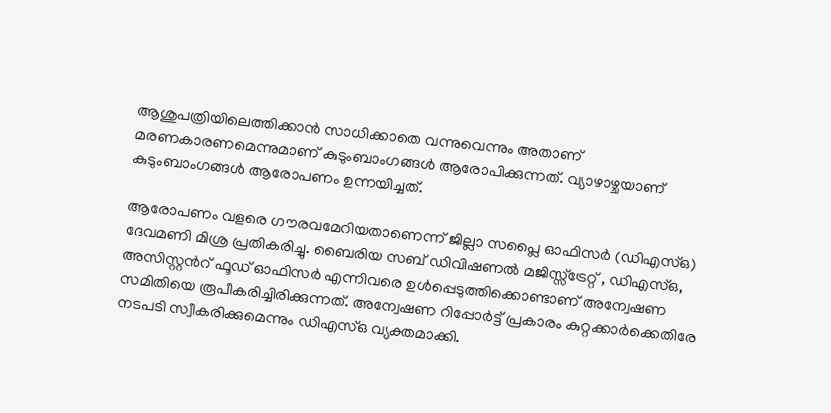ആശുപത്രിയിലെത്തിക്കാൻ സാധിക്കാതെ വന്നുവെന്നും അതാണ് മരണകാരണമെന്നുമാണ് കുടുംബാംഗങ്ങൾ ആരോപിക്കുന്നത്. വ്യാഴാഴ്ചയാണ് കുടുംബാംഗങ്ങൾ ആരോപണം ഉന്നയിച്ചത്.

ആരോപണം വളരെ ഗൗരവമേറിയതാണെന്ന് ജില്ലാ സപ്ലൈ ഓഫിസർ (ഡിഎസ്ഒ) ദേവമണി മിശ്ര പ്രതികരിച്ചു. ബൈരിയ സബ് ഡിവിഷണൽ മജിസ്സ്ട്രേറ്റ് , ഡിഎസ്ഒ, അസിസ്റ്റന്‍റ് ഫൂഡ് ഓഫിസർ എന്നിവരെ ഉൾപ്പെടുത്തിക്കൊണ്ടാണ് അന്വേഷണ സമിതിയെ രൂപീകരിച്ചിരിക്കുന്നത്. അന്വേഷണ റിപ്പോർട്ട് പ്രകാരം കുറ്റക്കാർക്കെതിരേ നടപടി സ്വീകരിക്കുമെന്നും ഡിഎസ്ഒ വ്യക്തമാക്കി.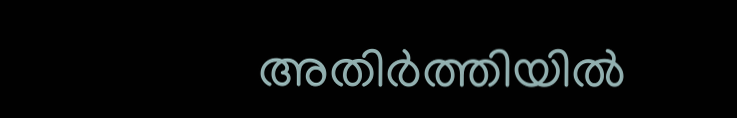അതിർത്തിയിൽ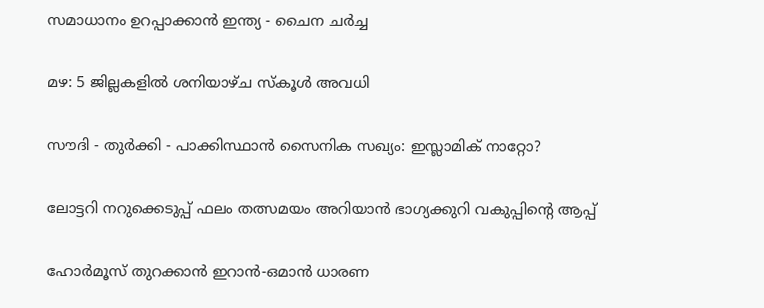സമാധാനം ഉറപ്പാക്കാൻ ഇന്ത്യ - ചൈന ചർച്ച

മഴ: 5 ജില്ലകളിൽ ശനിയാഴ്ച സ്കൂൾ അവധി

സൗദി - തുർക്കി - പാക്കിസ്ഥാൻ സൈനിക സഖ്യം: ഇസ്ലാമിക് നാറ്റോ?

ലോട്ടറി നറുക്കെടുപ്പ് ഫലം തത്സമയം അറിയാൻ ഭാഗ്യക്കുറി വകുപ്പിന്‍റെ ആപ്പ്

ഹോർമൂസ് തുറക്കാൻ ഇറാൻ-ഒമാൻ ധാരണ